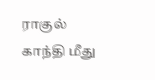ராகுல் காந்தி மீது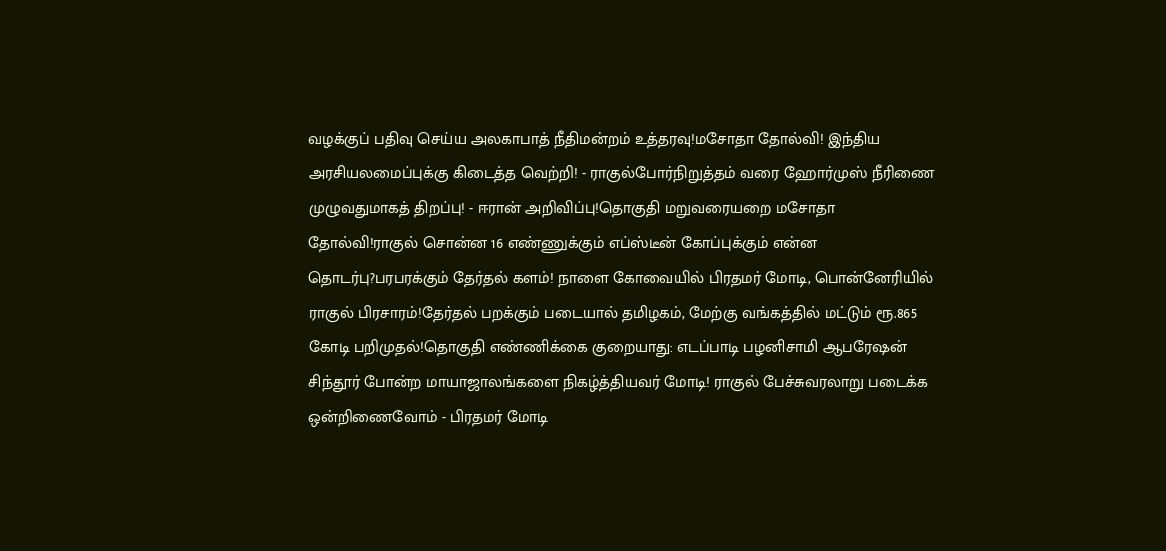வழக்குப் பதிவு செய்ய அலகாபாத் நீதிமன்றம் உத்தரவு!மசோதா தோல்வி! இந்திய அரசியலமைப்புக்கு கிடைத்த வெற்றி! - ராகுல்போர்நிறுத்தம் வரை ஹோர்முஸ் நீரிணை முழுவதுமாகத் திறப்பு! - ஈரான் அறிவிப்பு!தொகுதி மறுவரையறை மசோதா தோல்வி!ராகுல் சொன்ன 16 எண்ணுக்கும் எப்ஸ்டீன் கோப்புக்கும் என்ன தொடர்பு?பரபரக்கும் தேர்தல் களம்! நாளை கோவையில் பிரதமர் மோடி, பொன்னேரியில் ராகுல் பிரசாரம்!தேர்தல் பறக்கும் படையால் தமிழகம், மேற்கு வங்கத்தில் மட்டும் ரூ.865 கோடி பறிமுதல்!தொகுதி எண்ணிக்கை குறையாது: எடப்பாடி பழனிசாமி ஆபரேஷன் சிந்தூர் போன்ற மாயாஜாலங்களை நிகழ்த்தியவர் மோடி! ராகுல் பேச்சுவரலாறு படைக்க ஒன்றிணைவோம் - பிரதமர் மோடி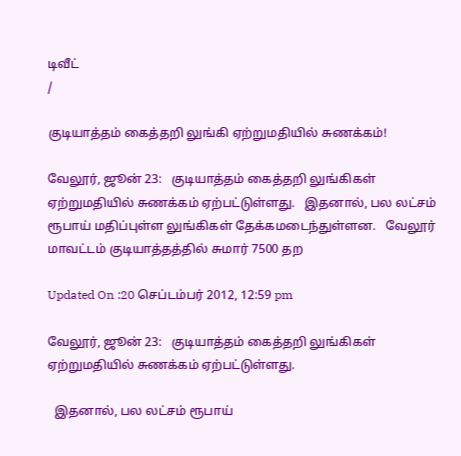டிவீட்
/

குடியாத்தம் கைத்தறி லுங்கி ஏற்றுமதியில் சுணக்கம்!

வேலூர், ஜூன் 23:   குடியாத்தம் கைத்தறி லுங்கிகள் ஏற்றுமதியில் சுணக்கம் ஏற்பட்டுள்ளது.   இதனால், பல லட்சம் ரூபாய் மதிப்புள்ள லுங்கிகள் தேக்கமடைந்துள்ளன.   வேலூர் மாவட்டம் குடியாத்தத்தில் சுமார் 7500 தற

Updated On :20 செப்டம்பர் 2012, 12:59 pm

வேலூர், ஜூன் 23:   குடியாத்தம் கைத்தறி லுங்கிகள் ஏற்றுமதியில் சுணக்கம் ஏற்பட்டுள்ளது.

  இதனால், பல லட்சம் ரூபாய்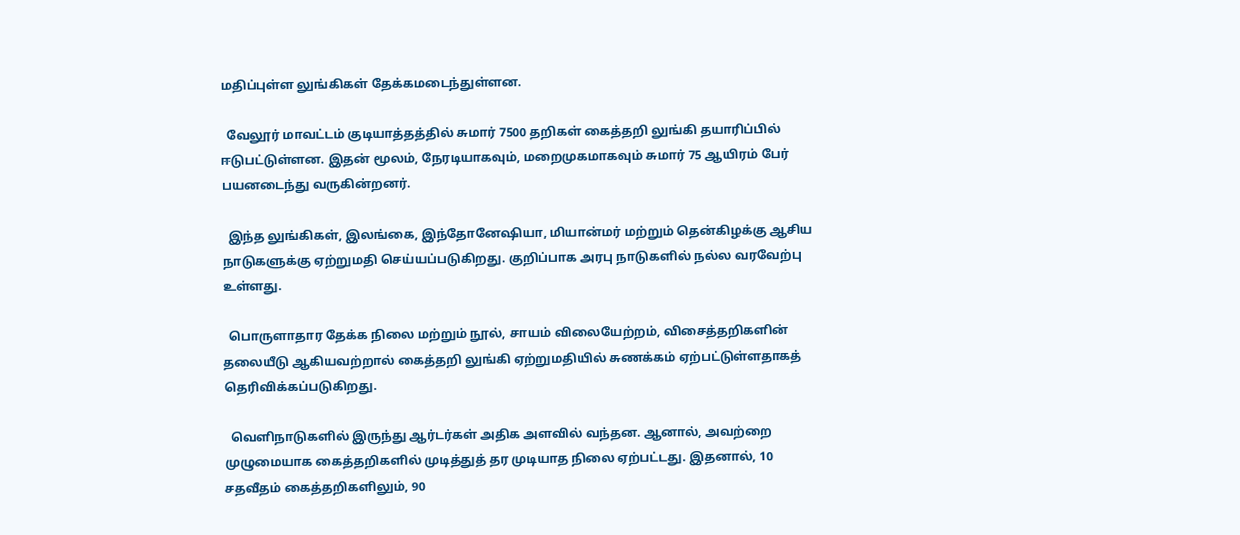மதிப்புள்ள லுங்கிகள் தேக்கமடைந்துள்ளன.

  வேலூர் மாவட்டம் குடியாத்தத்தில் சுமார் 7500 தறிகள் கைத்தறி லுங்கி தயாரிப்பில் ஈடுபட்டுள்ளன. இதன் மூலம், நேரடியாகவும், மறைமுகமாகவும் சுமார் 75 ஆயிரம் பேர் பயனடைந்து வருகின்றனர்.

  இந்த லுங்கிகள், இலங்கை, இந்தோனேஷியா, மியான்மர் மற்றும் தென்கிழக்கு ஆசிய நாடுகளுக்கு ஏற்றுமதி செய்யப்படுகிறது. குறிப்பாக அரபு நாடுகளில் நல்ல வரவேற்பு உள்ளது.

  பொருளாதார தேக்க நிலை மற்றும் நூல், சாயம் விலையேற்றம், விசைத்தறிகளின் தலையீடு ஆகியவற்றால் கைத்தறி லுங்கி ஏற்றுமதியில் சுணக்கம் ஏற்பட்டுள்ளதாகத் தெரிவிக்கப்படுகிறது.

  வெளிநாடுகளில் இருந்து ஆர்டர்கள் அதிக அளவில் வந்தன. ஆனால், அவற்றை முழுமையாக கைத்தறிகளில் முடித்துத் தர முடியாத நிலை ஏற்பட்டது. இதனால், 10 சதவீதம் கைத்தறிகளிலும், 90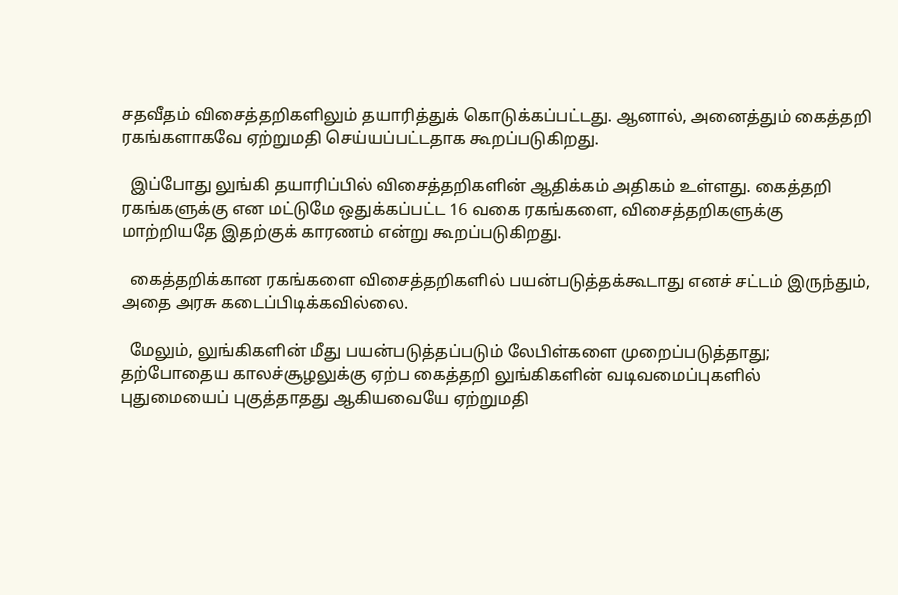சதவீதம் விசைத்தறிகளிலும் தயாரித்துக் கொடுக்கப்பட்டது. ஆனால், அனைத்தும் கைத்தறி ரகங்களாகவே ஏற்றுமதி செய்யப்பட்டதாக கூறப்படுகிறது.

  இப்போது லுங்கி தயாரிப்பில் விசைத்தறிகளின் ஆதிக்கம் அதிகம் உள்ளது. கைத்தறி ரகங்களுக்கு என மட்டுமே ஒதுக்கப்பட்ட 16 வகை ரகங்களை, விசைத்தறிகளுக்கு மாற்றியதே இதற்குக் காரணம் என்று கூறப்படுகிறது.

  கைத்தறிக்கான ரகங்களை விசைத்தறிகளில் பயன்படுத்தக்கூடாது எனச் சட்டம் இருந்தும், அதை அரசு கடைப்பிடிக்கவில்லை.

  மேலும், லுங்கிகளின் மீது பயன்படுத்தப்படும் லேபிள்களை முறைப்படுத்தாது; தற்போதைய காலச்சூழலுக்கு ஏற்ப கைத்தறி லுங்கிகளின் வடிவமைப்புகளில் புதுமையைப் புகுத்தாதது ஆகியவையே ஏற்றுமதி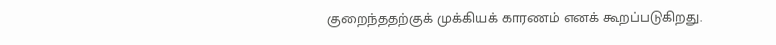குறைந்ததற்குக் முக்கியக் காரணம் எனக் கூறப்படுகிறது.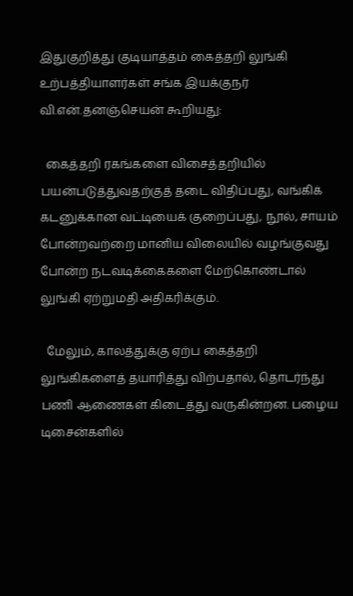இதுகுறித்து குடியாத்தம் கைத்தறி லுங்கி உற்பத்தியாளர்கள் சங்க இயக்குநர் வி.என்.தனஞ்செயன் கூறியது:

  கைத்தறி ரகங்களை விசைத்தறியில் பயன்படுத்துவதற்குத் தடை விதிப்பது, வங்கிக் கடனுக்கான வட்டியைக் குறைப்பது, நூல், சாயம் போன்றவற்றை மானிய விலையில் வழங்குவது போன்ற நடவடிக்கைகளை மேற்கொண்டால் லுங்கி ஏற்றுமதி அதிகரிக்கும்.

  மேலும், காலத்துக்கு ஏற்ப கைத்தறி லுங்கிகளைத் தயாரித்து விற்பதால், தொடர்ந்து பணி ஆணைகள் கிடைத்து வருகின்றன. பழைய டிசைன்களில்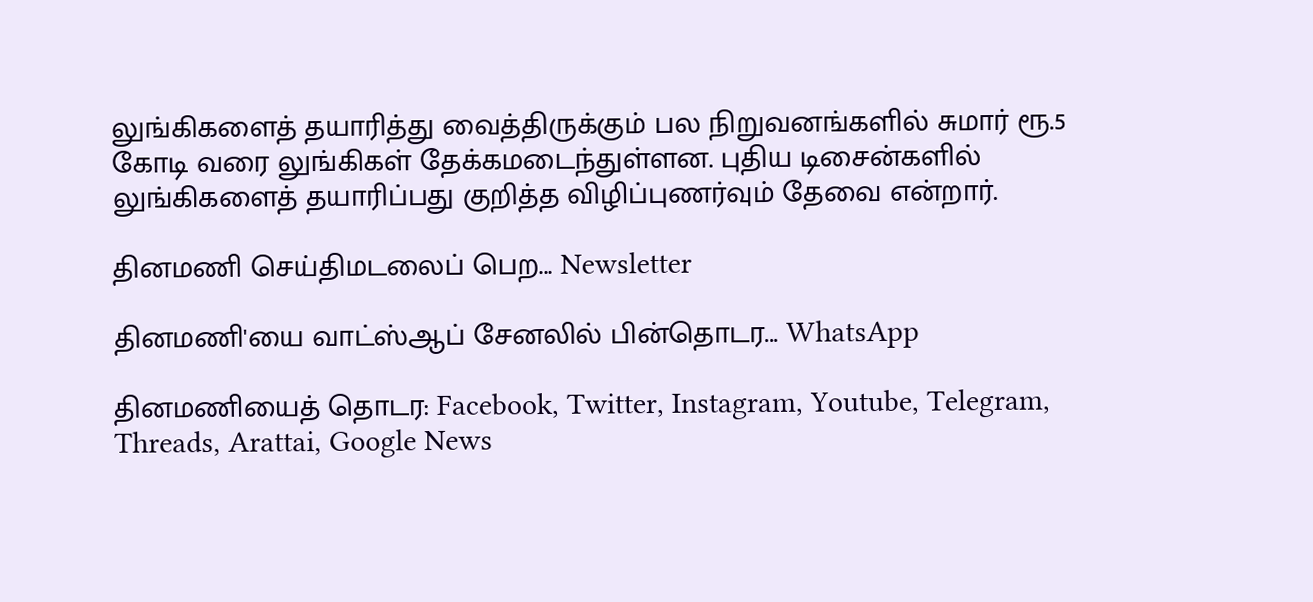லுங்கிகளைத் தயாரித்து வைத்திருக்கும் பல நிறுவனங்களில் சுமார் ரூ.5 கோடி வரை லுங்கிகள் தேக்கமடைந்துள்ளன. புதிய டிசைன்களில் லுங்கிகளைத் தயாரிப்பது குறித்த விழிப்புணர்வும் தேவை என்றார்.

தினமணி செய்திமடலைப் பெற... Newsletter

தினமணி'யை வாட்ஸ்ஆப் சேனலில் பின்தொடர... WhatsApp

தினமணியைத் தொடர: Facebook, Twitter, Instagram, Youtube, Telegram, Threads, Arattai, Google News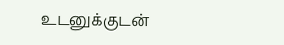உடனுக்குடன்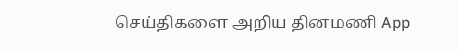செய்திகளை அறிய தினமணி App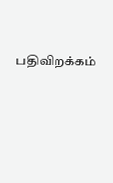பதிவிறக்கம்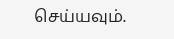செய்யவும்.